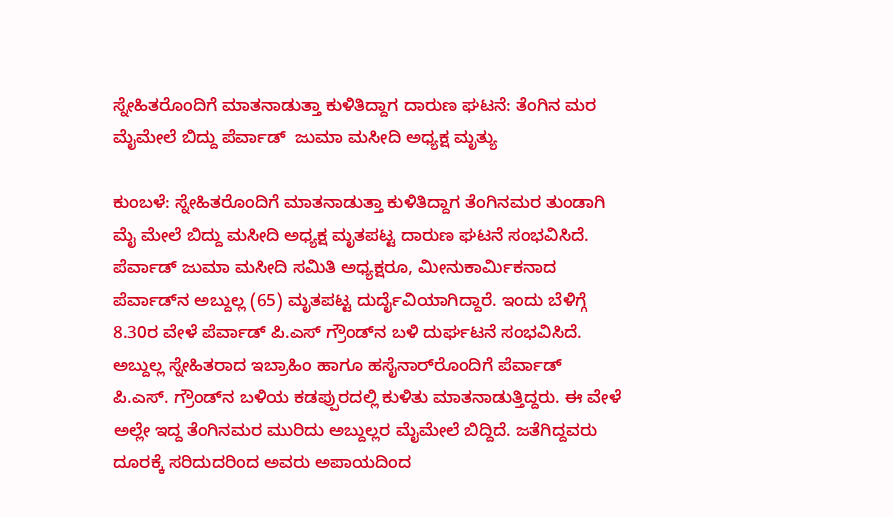ಸ್ನೇಹಿತರೊಂದಿಗೆ ಮಾತನಾಡುತ್ತಾ ಕುಳಿತಿದ್ದಾಗ ದಾರುಣ ಘಟನೆ: ತೆಂಗಿನ ಮರ ಮೈಮೇಲೆ ಬಿದ್ದು ಪೆರ್ವಾಡ್  ಜುಮಾ ಮಸೀದಿ ಅಧ್ಯಕ್ಷ ಮೃತ್ಯು

ಕುಂಬಳೆ: ಸ್ನೇಹಿತರೊಂದಿಗೆ ಮಾತನಾಡುತ್ತಾ ಕುಳಿತಿದ್ದಾಗ ತೆಂಗಿನಮರ ತುಂಡಾಗಿ ಮೈ ಮೇಲೆ ಬಿದ್ದು ಮಸೀದಿ ಅಧ್ಯಕ್ಷ ಮೃತಪಟ್ಟ ದಾರುಣ ಘಟನೆ ಸಂಭವಿಸಿದೆ. ಪೆರ್ವಾಡ್ ಜುಮಾ ಮಸೀದಿ ಸಮಿತಿ ಅಧ್ಯಕ್ಷರೂ, ಮೀನುಕಾರ್ಮಿಕನಾದ ಪೆರ್ವಾಡ್‌ನ ಅಬ್ದುಲ್ಲ (65) ಮೃತಪಟ್ಟ ದುರ್ದೈವಿಯಾಗಿದ್ದಾರೆ. ಇಂದು ಬೆಳಿಗ್ಗೆ 8.30ರ ವೇಳೆ ಪೆರ್ವಾಡ್ ಪಿ.ಎಸ್ ಗ್ರೌಂಡ್‌ನ ಬಳಿ ದುರ್ಘಟನೆ ಸಂಭವಿಸಿದೆ. ಅಬ್ದುಲ್ಲ ಸ್ನೇಹಿತರಾದ ಇಬ್ರಾಹಿಂ ಹಾಗೂ ಹಸೈನಾರ್‌ರೊಂದಿಗೆ ಪೆರ್ವಾಡ್ ಪಿ.ಎಸ್. ಗ್ರೌಂಡ್‌ನ ಬಳಿಯ ಕಡಪ್ಪುರದಲ್ಲಿ ಕುಳಿತು ಮಾತನಾಡುತ್ತಿದ್ದರು. ಈ ವೇಳೆ ಅಲ್ಲೇ ಇದ್ದ ತೆಂಗಿನಮರ ಮುರಿದು ಅಬ್ದುಲ್ಲರ ಮೈಮೇಲೆ ಬಿದ್ದಿದೆ. ಜತೆಗಿದ್ದವರು ದೂರಕ್ಕೆ ಸರಿದುದರಿಂದ ಅವರು ಅಪಾಯದಿಂದ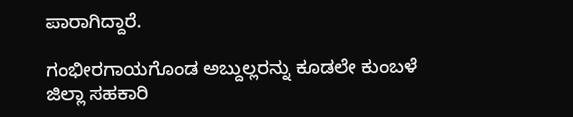ಪಾರಾಗಿದ್ದಾರೆ.

ಗಂಭೀರಗಾಯಗೊಂಡ ಅಬ್ದುಲ್ಲರನ್ನು ಕೂಡಲೇ ಕುಂಬಳೆ ಜಿಲ್ಲಾ ಸಹಕಾರಿ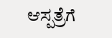ಆಸ್ಪತ್ರೆಗೆ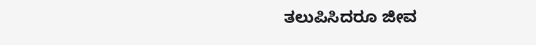ತಲುಪಿಸಿದರೂ ಜೀವ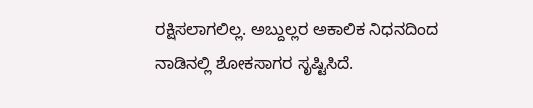ರಕ್ಷಿಸಲಾಗಲಿಲ್ಲ. ಅಬ್ದುಲ್ಲರ ಅಕಾಲಿಕ ನಿಧನದಿಂದ ನಾಡಿನಲ್ಲಿ ಶೋಕಸಾಗರ ಸೃಷ್ಟಿಸಿದೆ.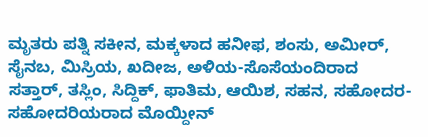ಮೃತರು ಪತ್ನಿ ಸಕೀನ, ಮಕ್ಕಳಾದ ಹನೀಫ, ಶಂಸು, ಅಮೀರ್, ಸೈನಬ, ಮಿಸ್ರಿಯ, ಖದೀಜ, ಅಳಿಯ-ಸೊಸೆಯಂದಿರಾದ ಸತ್ತಾರ್, ತಸ್ಲಿಂ, ಸಿದ್ದಿಕ್, ಫಾತಿಮ, ಆಯಿಶ, ಸಹನ, ಸಹೋದರ- ಸಹೋದರಿಯರಾದ ಮೊಯ್ದೀನ್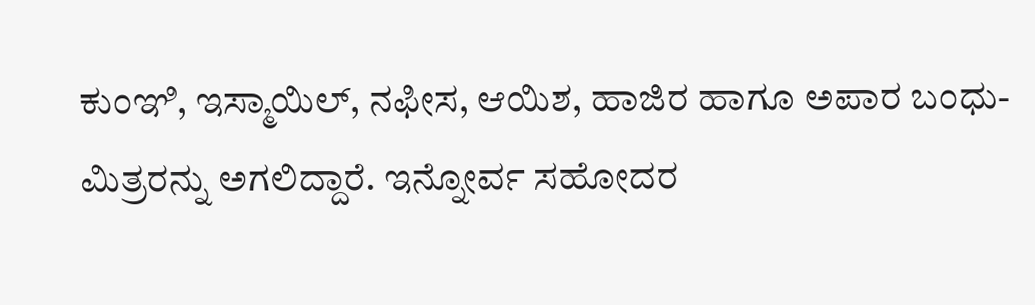ಕುಂಞಿ, ಇಸ್ಮಾಯಿಲ್, ನಫೀಸ, ಆಯಿಶ, ಹಾಜಿರ ಹಾಗೂ ಅಪಾರ ಬಂಧು-ಮಿತ್ರರನ್ನು ಅಗಲಿದ್ದಾರೆ. ಇನ್ನೋರ್ವ ಸಹೋದರ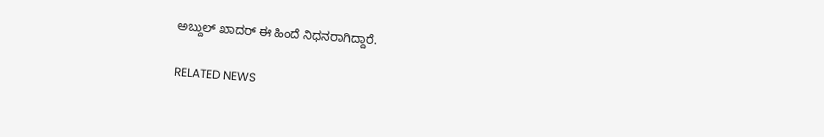ಅಬ್ದುಲ್ ಖಾದರ್ ಈ ಹಿಂದೆ ನಿಧನರಾಗಿದ್ದಾರೆ.

RELATED NEWS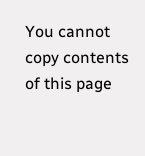You cannot copy contents of this page